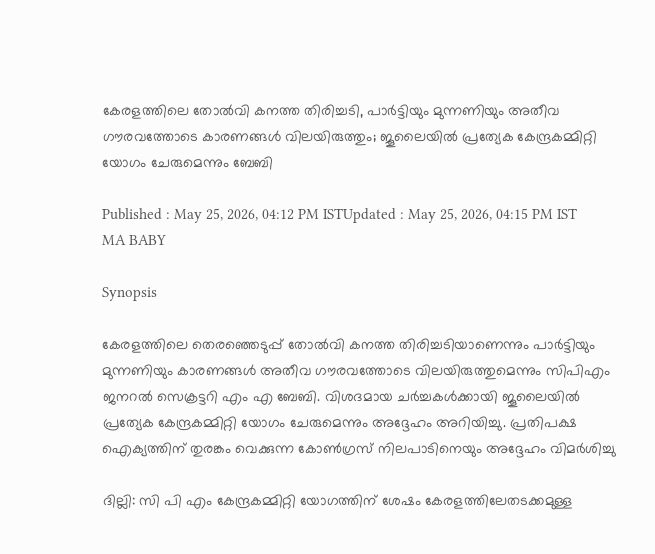കേരളത്തിലെ തോൽവി കനത്ത തിരിച്ചടി, പാർട്ടിയും മുന്നണിയും അതീവ ഗൗരവത്തോടെ കാരണങ്ങൾ വിലയിരുത്തും; ജൂലൈയിൽ പ്രത്യേക കേന്ദ്രകമ്മിറ്റി യോഗം ചേരുമെന്നും ബേബി

Published : May 25, 2026, 04:12 PM ISTUpdated : May 25, 2026, 04:15 PM IST
MA BABY

Synopsis

കേരളത്തിലെ തെരഞ്ഞെടുപ്പ് തോൽവി കനത്ത തിരിച്ചടിയാണെന്നും പാർട്ടിയും മുന്നണിയും കാരണങ്ങൾ അതീവ ഗൗരവത്തോടെ വിലയിരുത്തുമെന്നും സിപിഎം ജനറൽ സെക്രട്ടറി എം എ ബേബി. വിശദമായ ചർച്ചകൾക്കായി ജൂലൈയിൽ പ്രത്യേക കേന്ദ്രകമ്മിറ്റി യോഗം ചേരുമെന്നും അദ്ദേഹം അറിയിച്ചു. പ്രതിപക്ഷ ഐക്യത്തിന് തുരങ്കം വെക്കുന്ന കോൺഗ്രസ് നിലപാടിനെയും അദ്ദേഹം വിമർശിച്ചു

ദില്ലി: സി പി എം കേന്ദ്രകമ്മിറ്റി യോഗത്തിന് ശേഷം കേരളത്തിലേതടക്കമുള്ള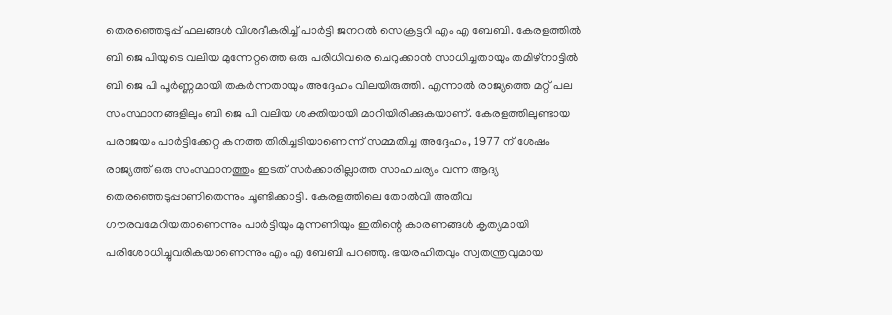തെരഞ്ഞെടുപ്പ് ഫലങ്ങൾ വിശദീകരിച്ച് പാർട്ടി ജനറൽ സെക്രട്ടറി എം എ ബേബി. കേരളത്തിൽ ബി ജെ പിയുടെ വലിയ മുന്നേറ്റത്തെ ഒരു പരിധിവരെ ചെറുക്കാൻ സാധിച്ചതായും തമിഴ്നാട്ടിൽ ബി ജെ പി പൂർണ്ണമായി തകർന്നതായും അദ്ദേഹം വിലയിരുത്തി. എന്നാൽ രാജ്യത്തെ മറ്റ് പല സംസ്ഥാനങ്ങളിലും ബി ജെ പി വലിയ ശക്തിയായി മാറിയിരിക്കുകയാണ്. കേരളത്തിലുണ്ടായ പരാജയം പാർട്ടിക്കേറ്റ കനത്ത തിരിച്ചടിയാണെന്ന് സമ്മതിച്ച അദ്ദേഹം, 1977 ന് ശേഷം രാജ്യത്ത് ഒരു സംസ്ഥാനത്തും ഇടത് സർക്കാരില്ലാത്ത സാഹചര്യം വന്ന ആദ്യ തെരഞ്ഞെടുപ്പാണിതെന്നും ചൂണ്ടിക്കാട്ടി. കേരളത്തിലെ തോൽവി അതീവ ഗൗരവമേറിയതാണെന്നും പാർട്ടിയും മുന്നണിയും ഇതിന്റെ കാരണങ്ങൾ കൃത്യമായി പരിശോധിച്ചുവരികയാണെന്നും എം എ ബേബി പറഞ്ഞു. ഭയരഹിതവും സ്വതന്ത്രവുമായ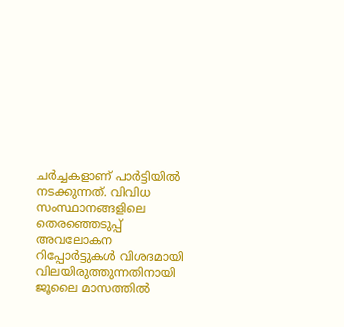ചർച്ചകളാണ് പാർട്ടിയിൽ നടക്കുന്നത്. വിവിധ സംസ്ഥാനങ്ങളിലെ തെരഞ്ഞെടുപ്പ് അവലോകന റിപ്പോർട്ടുകൾ വിശദമായി വിലയിരുത്തുന്നതിനായി ജൂലൈ മാസത്തിൽ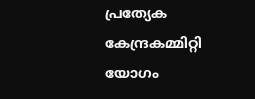പ്രത്യേക കേന്ദ്രകമ്മിറ്റി യോഗം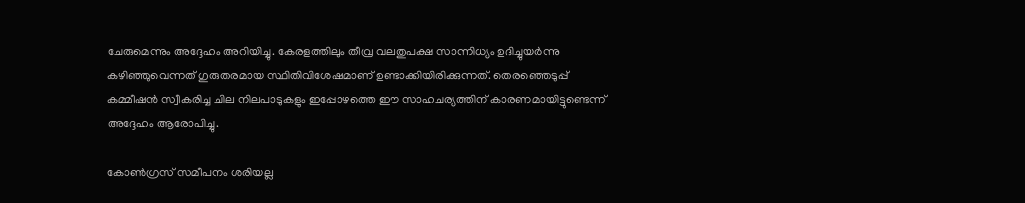ചേരുമെന്നും അദ്ദേഹം അറിയിച്ചു. കേരളത്തിലും തീവ്ര വലതുപക്ഷ സാന്നിധ്യം ഉദിച്ചുയർന്നു കഴിഞ്ഞുവെന്നത് ഗുരുതരമായ സ്ഥിതിവിശേഷമാണ് ഉണ്ടാക്കിയിരിക്കുന്നത്. തെരഞ്ഞെടുപ്പ് കമ്മീഷൻ സ്വീകരിച്ച ചില നിലപാടുകളും ഇപ്പോഴത്തെ ഈ സാഹചര്യത്തിന് കാരണമായിട്ടുണ്ടെന്ന് അദ്ദേഹം ആരോപിച്ചു.

കോൺഗ്രസ് സമീപനം ശരിയല്ല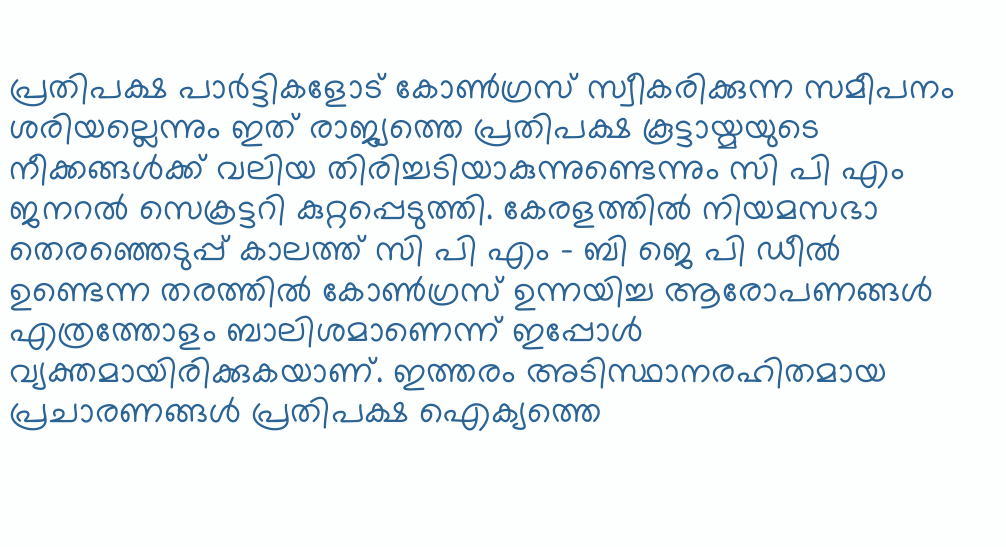പ്രതിപക്ഷ പാർട്ടികളോട് കോൺഗ്രസ് സ്വീകരിക്കുന്ന സമീപനം ശരിയല്ലെന്നും ഇത് രാജ്യത്തെ പ്രതിപക്ഷ കൂട്ടായ്മയുടെ നീക്കങ്ങൾക്ക് വലിയ തിരിച്ചടിയാകുന്നുണ്ടെന്നും സി പി എം ജനറൽ സെക്രട്ടറി കുറ്റപ്പെടുത്തി. കേരളത്തിൽ നിയമസഭാ തെരഞ്ഞെടുപ്പ് കാലത്ത് സി പി എം - ബി ജെ പി ഡീൽ ഉണ്ടെന്ന തരത്തിൽ കോൺഗ്രസ് ഉന്നയിച്ച ആരോപണങ്ങൾ എത്രത്തോളം ബാലിശമാണെന്ന് ഇപ്പോൾ വ്യക്തമായിരിക്കുകയാണ്. ഇത്തരം അടിസ്ഥാനരഹിതമായ പ്രചാരണങ്ങൾ പ്രതിപക്ഷ ഐക്യത്തെ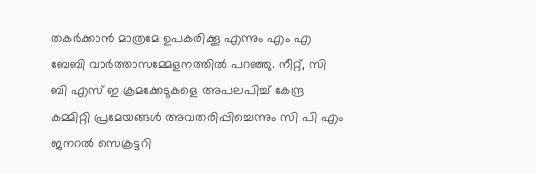തകർക്കാൻ മാത്രമേ ഉപകരിക്കൂ എന്നും എം എ ബേബി വാർത്താസമ്മേളനത്തിൽ പറഞ്ഞു. നീറ്റ്, സി ബി എസ് ഇ ക്രമക്കേടുകളെ അപലപിച്ച് കേന്ദ്ര കമ്മിറ്റി പ്രമേയങ്ങൾ അവതരിപ്പിച്ചെന്നും സി പി എം ജനറൽ സെക്രട്ടറി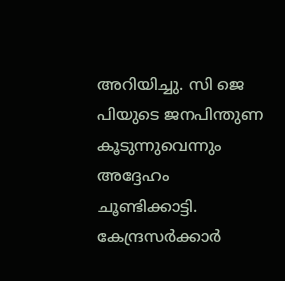അറിയിച്ചു. സി ജെ പിയുടെ ജനപിന്തുണ കൂടുന്നുവെന്നും അദ്ദേഹം ചൂണ്ടിക്കാട്ടി. കേന്ദ്രസർക്കാർ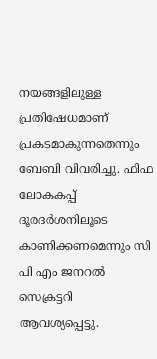നയങ്ങളിലുള്ള പ്രതിഷേധമാണ് പ്രകടമാകുന്നതെന്നും ബേബി വിവരിച്ചു. ഫിഫ ലോകകപ്പ് ദൂരദർശനിലൂടെ കാണിക്കണമെന്നും സി പി എം ജനറൽ സെക്രട്ടറി ആവശ്യപ്പെട്ടു.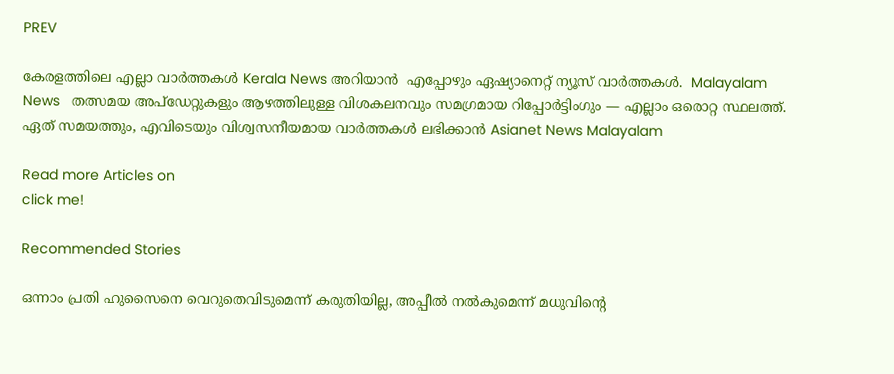PREV

കേരളത്തിലെ എല്ലാ വാർത്തകൾ Kerala News അറിയാൻ  എപ്പോഴും ഏഷ്യാനെറ്റ് ന്യൂസ് വാർത്തകൾ.  Malayalam News   തത്സമയ അപ്‌ഡേറ്റുകളും ആഴത്തിലുള്ള വിശകലനവും സമഗ്രമായ റിപ്പോർട്ടിംഗും — എല്ലാം ഒരൊറ്റ സ്ഥലത്ത്. ഏത് സമയത്തും, എവിടെയും വിശ്വസനീയമായ വാർത്തകൾ ലഭിക്കാൻ Asianet News Malayalam

Read more Articles on
click me!

Recommended Stories

ഒന്നാം പ്രതി ഹുസൈനെ വെറുതെവിടുമെന്ന് കരുതിയില്ല, അപ്പീൽ നൽകുമെന്ന് മധുവിന്‍റെ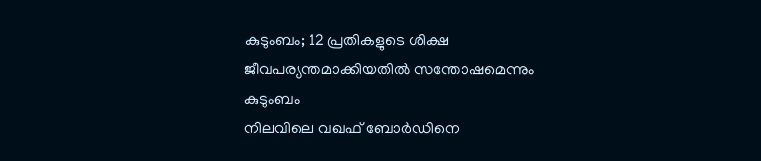കുടുംബം; 12 പ്രതികളുടെ ശിക്ഷ ജീവപര്യന്തമാക്കിയതിൽ സന്തോഷമെന്നും കുടുംബം
നിലവിലെ വഖഫ് ബോർഡിനെ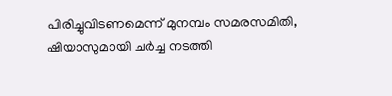പിരിച്ചുവിടണമെന്ന് മുനമ്പം സമരസമിതി, ഷിയാസുമായി ചർച്ച നടത്തി